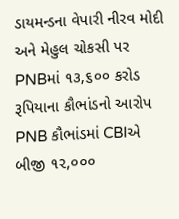ડાયમન્ડના વેપારી નીરવ મોદી અને મેહુલ ચોકસી પર PNBમાં ૧૩,૬૦૦ કરોડ રૂપિયાના કૌભાંડનો આરોપ
PNB કૌભાંડમાં CBIએ બીજી ૧૨,૦૦૦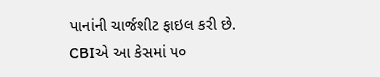પાનાંની ચાર્જશીટ ફાઇલ કરી છે.
CBIએ આ કેસમાં ૫૦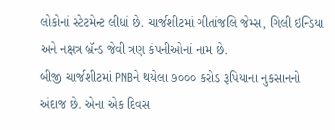લોકોનાં સ્ટેટમેન્ટ લીધાં છે. ચાર્જશીટમાં ગીતાંજલિ જેમ્સ, ગિલી ઇન્ડિયા અને નક્ષત્ર બ્રૅન્ડ જેવી ત્રણ કંપનીઓનાં નામ છે.
બીજી ચાર્જશીટમાં PNBને થયેલા ૭૦૦૦ કરોડ રૂપિયાના નુકસાનનો અંદાજ છે. એના એક દિવસ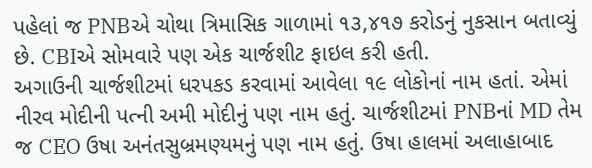પહેલાં જ PNBએ ચોથા ત્રિમાસિક ગાળામાં ૧૩,૪૧૭ કરોડનું નુકસાન બતાવ્યું છે. CBIએ સોમવારે પણ એક ચાર્જશીટ ફાઇલ કરી હતી.
અગાઉની ચાર્જશીટમાં ધરપકડ કરવામાં આવેલા ૧૯ લોકોનાં નામ હતાં. એમાં નીરવ મોદીની પત્ની અમી મોદીનું પણ નામ હતું. ચાર્જશીટમાં PNBનાં MD તેમ જ CEO ઉષા અનંતસુબ્રમણ્યમનું પણ નામ હતું. ઉષા હાલમાં અલાહાબાદ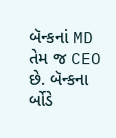બૅન્કનાં MD તેમ જ CEO છે. બૅન્કના ર્બોડે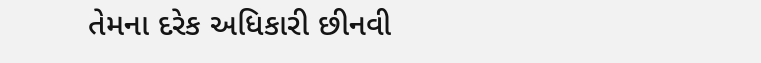તેમના દરેક અધિકારી છીનવી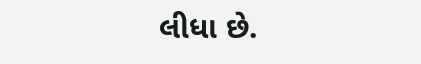લીધા છે.